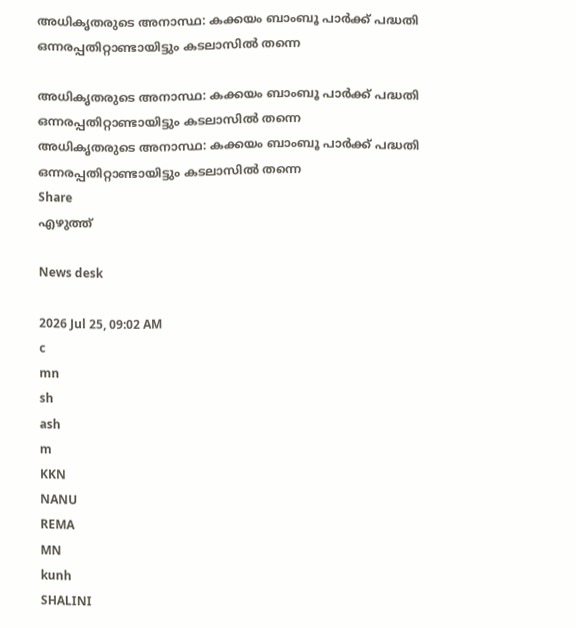അധികൃതരുടെ അനാസ്ഥ: കക്കയം ബാംബൂ പാർക്ക് പദ്ധതി ഒന്നരപ്പതിറ്റാണ്ടായിട്ടും കടലാസിൽ തന്നെ

അധികൃതരുടെ അനാസ്ഥ: കക്കയം ബാംബൂ പാർക്ക് പദ്ധതി ഒന്നരപ്പതിറ്റാണ്ടായിട്ടും കടലാസിൽ തന്നെ
അധികൃതരുടെ അനാസ്ഥ: കക്കയം ബാംബൂ പാർക്ക് പദ്ധതി ഒന്നരപ്പതിറ്റാണ്ടായിട്ടും കടലാസിൽ തന്നെ
Share
എഴുത്ത്

News desk

2026 Jul 25, 09:02 AM
c
mn
sh
ash
m
KKN
NANU
REMA
MN
kunh
SHALINI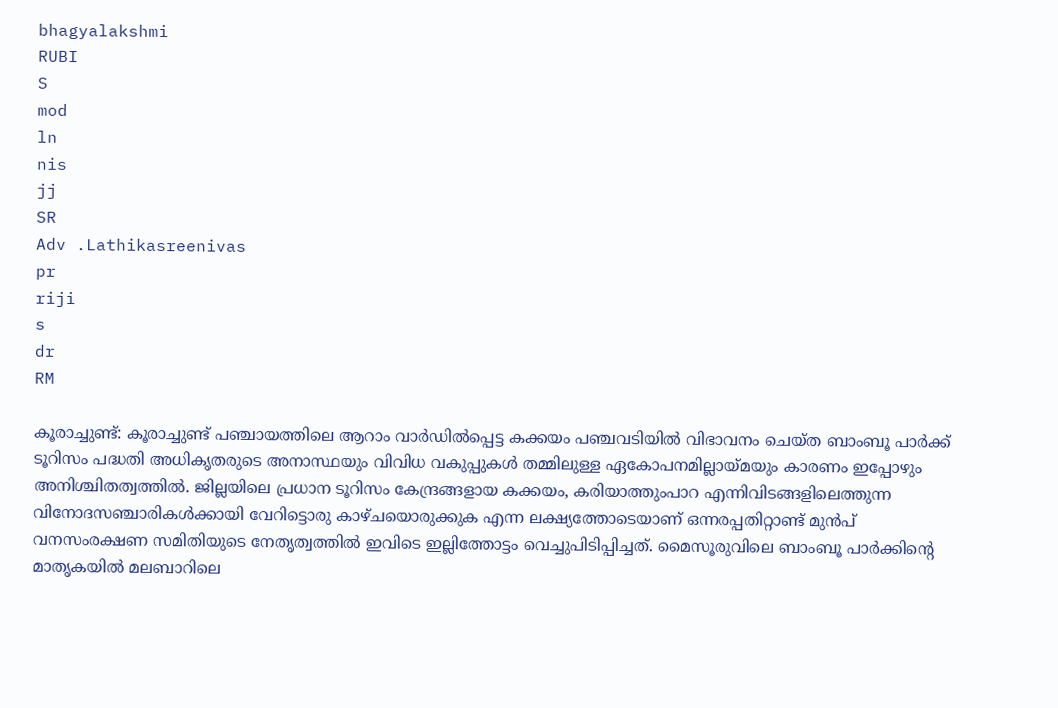bhagyalakshmi
RUBI
S
mod
ln
nis
jj
SR
Adv .Lathikasreenivas
pr
riji
s
dr
RM

കൂരാച്ചുണ്ട്: കൂരാച്ചുണ്ട് പഞ്ചായത്തിലെ ആറാം വാർഡിൽപ്പെട്ട കക്കയം പഞ്ചവടിയിൽ വിഭാവനം ചെയ്ത ബാംബൂ പാർക്ക് ടൂറിസം പദ്ധതി അധികൃതരുടെ അനാസ്ഥയും വിവിധ വകുപ്പുകൾ തമ്മിലുള്ള ഏകോപനമില്ലായ്മയും കാരണം ഇപ്പോഴും അനിശ്ചിതത്വത്തിൽ. ജില്ലയിലെ പ്രധാന ടൂറിസം കേന്ദ്രങ്ങളായ കക്കയം, കരിയാത്തുംപാറ എന്നിവിടങ്ങളിലെത്തുന്ന വിനോദസഞ്ചാരികൾക്കായി വേറിട്ടൊരു കാഴ്ചയൊരുക്കുക എന്ന ലക്ഷ്യത്തോടെയാണ് ഒന്നരപ്പതിറ്റാണ്ട് മുൻപ് വനസംരക്ഷണ സമിതിയുടെ നേതൃത്വത്തിൽ ഇവിടെ ഇല്ലിത്തോട്ടം വെച്ചുപിടിപ്പിച്ചത്. മൈസൂരുവിലെ ബാംബൂ പാർക്കിന്റെ മാതൃകയിൽ മലബാറിലെ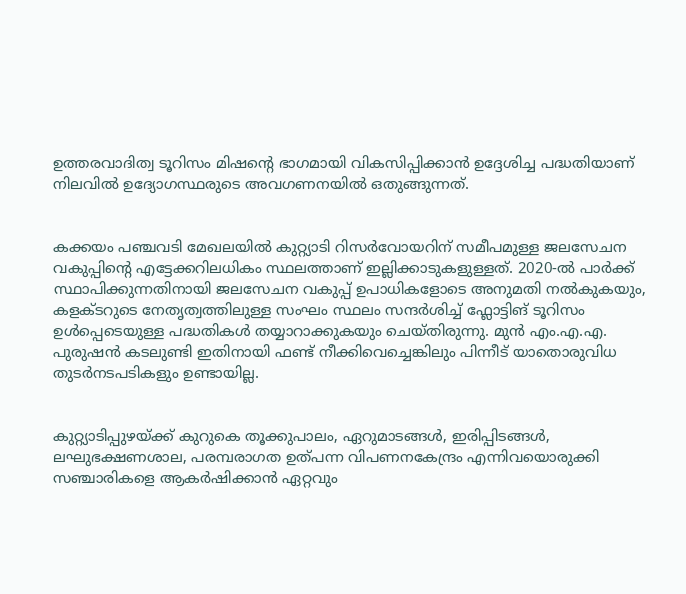ഉത്തരവാദിത്വ ടൂറിസം മിഷന്റെ ഭാഗമായി വികസിപ്പിക്കാൻ ഉദ്ദേശിച്ച പദ്ധതിയാണ് നിലവിൽ ഉദ്യോഗസ്ഥരുടെ അവഗണനയിൽ ഒതുങ്ങുന്നത്.


കക്കയം പഞ്ചവടി മേഖലയിൽ കുറ്റ്യാടി റിസർവോയറിന് സമീപമുള്ള ജലസേചന വകുപ്പിന്റെ എട്ടേക്കറിലധികം സ്ഥലത്താണ് ഇല്ലിക്കാടുകളുള്ളത്. 2020-ൽ പാർക്ക് സ്ഥാപിക്കുന്നതിനായി ജലസേചന വകുപ്പ് ഉപാധികളോടെ അനുമതി നൽകുകയും, കളക്ടറുടെ നേതൃത്വത്തിലുള്ള സംഘം സ്ഥലം സന്ദർശിച്ച് ഫ്ലോട്ടിങ് ടൂറിസം ഉൾപ്പെടെയുള്ള പദ്ധതികൾ തയ്യാറാക്കുകയും ചെയ്തിരുന്നു. മുൻ എം.എ.എ. പുരുഷൻ കടലുണ്ടി ഇതിനായി ഫണ്ട് നീക്കിവെച്ചെങ്കിലും പിന്നീട് യാതൊരുവിധ തുടർനടപടികളും ഉണ്ടായില്ല.


കുറ്റ്യാടിപ്പുഴയ്ക്ക് കുറുകെ തൂക്കുപാലം, ഏറുമാടങ്ങൾ, ഇരിപ്പിടങ്ങൾ, ലഘുഭക്ഷണശാല, പരമ്പരാഗത ഉത്പന്ന വിപണനകേന്ദ്രം എന്നിവയൊരുക്കി സഞ്ചാരികളെ ആകർഷിക്കാൻ ഏറ്റവും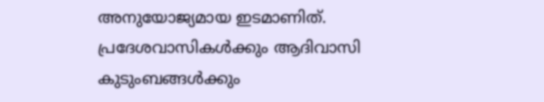അനുയോജ്യമായ ഇടമാണിത്. പ്രദേശവാസികൾക്കും ആദിവാസി കുടുംബങ്ങൾക്കും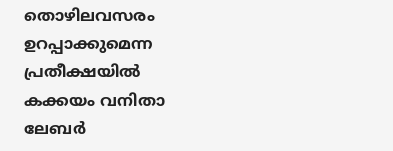തൊഴിലവസരം ഉറപ്പാക്കുമെന്ന പ്രതീക്ഷയിൽ കക്കയം വനിതാ ലേബർ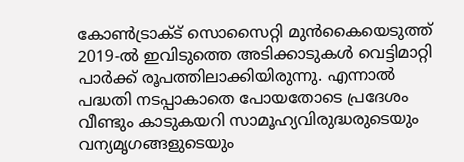കോൺട്രാക്ട് സൊസൈറ്റി മുൻകൈയെടുത്ത് 2019-ൽ ഇവിടുത്തെ അടിക്കാടുകൾ വെട്ടിമാറ്റി പാർക്ക് രൂപത്തിലാക്കിയിരുന്നു. എന്നാൽ പദ്ധതി നടപ്പാകാതെ പോയതോടെ പ്രദേശം വീണ്ടും കാടുകയറി സാമൂഹ്യവിരുദ്ധരുടെയും വന്യമൃഗങ്ങളുടെയും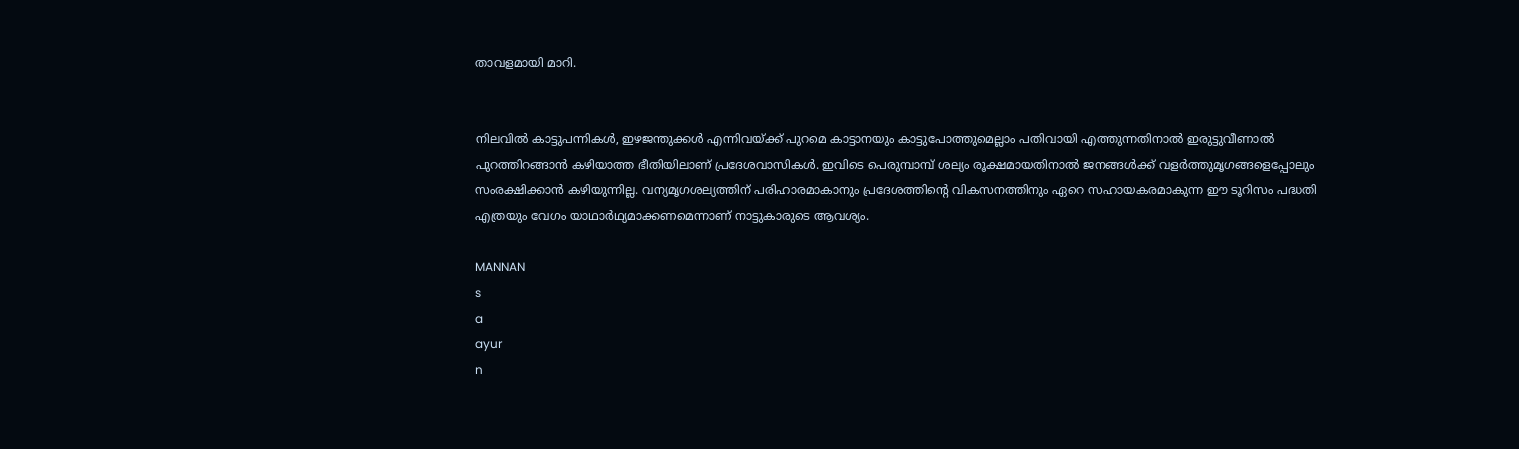താവളമായി മാറി.


നിലവിൽ കാട്ടുപന്നികൾ, ഇഴജന്തുക്കൾ എന്നിവയ്ക്ക് പുറമെ കാട്ടാനയും കാട്ടുപോത്തുമെല്ലാം പതിവായി എത്തുന്നതിനാൽ ഇരുട്ടുവീണാൽ പുറത്തിറങ്ങാൻ കഴിയാത്ത ഭീതിയിലാണ് പ്രദേശവാസികൾ. ഇവിടെ പെരുമ്പാമ്പ് ശല്യം രൂക്ഷമായതിനാൽ ജനങ്ങൾക്ക് വളർത്തുമൃഗങ്ങളെപ്പോലും സംരക്ഷിക്കാൻ കഴിയുന്നില്ല. വന്യമൃഗശല്യത്തിന് പരിഹാരമാകാനും പ്രദേശത്തിന്റെ വികസനത്തിനും ഏറെ സഹായകരമാകുന്ന ഈ ടൂറിസം പദ്ധതി എത്രയും വേഗം യാഥാർഥ്യമാക്കണമെന്നാണ് നാട്ടുകാരുടെ ആവശ്യം.

MANNAN
s
a
ayur
n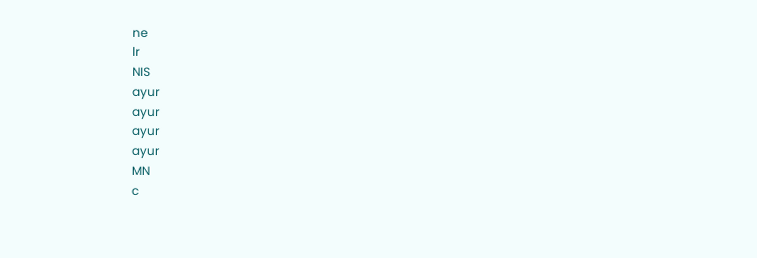ne
lr
NIS
ayur
ayur
ayur
ayur
MN
c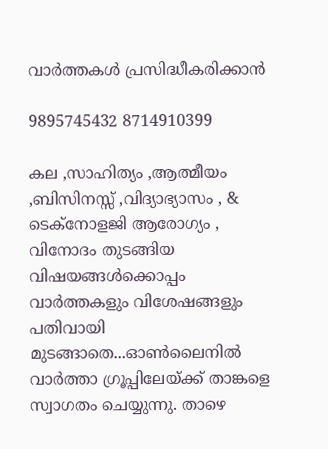വാർത്തകൾ പ്രസിദ്ധീകരിക്കാൻ

9895745432 8714910399

കല ,സാഹിത്യം ,ആത്മീയം ,ബിസിനസ്സ് ,വിദ്യാഭ്യാസം , & ടെക്‌നോളജി ആരോഗ്യം , വിനോദം തുടങ്ങിയ വിഷയങ്ങൾക്കൊപ്പം വാർത്തകളും വിശേഷങ്ങളും പതിവായി മുടങ്ങാതെ...ഓൺലൈനിൽ വാർത്താ ഗ്രൂപ്പിലേയ്ക്ക് താങ്കളെ സ്വാഗതം ചെയ്യുന്നു. താഴെ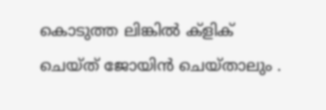കൊടുത്ത ലിങ്കിൽ ക്ളിക് ചെയ്‌ത്‌ ജോയിൻ ചെയ്‌താലും .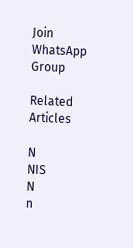Join WhatsApp Group

Related Articles

N
NIS
N
n